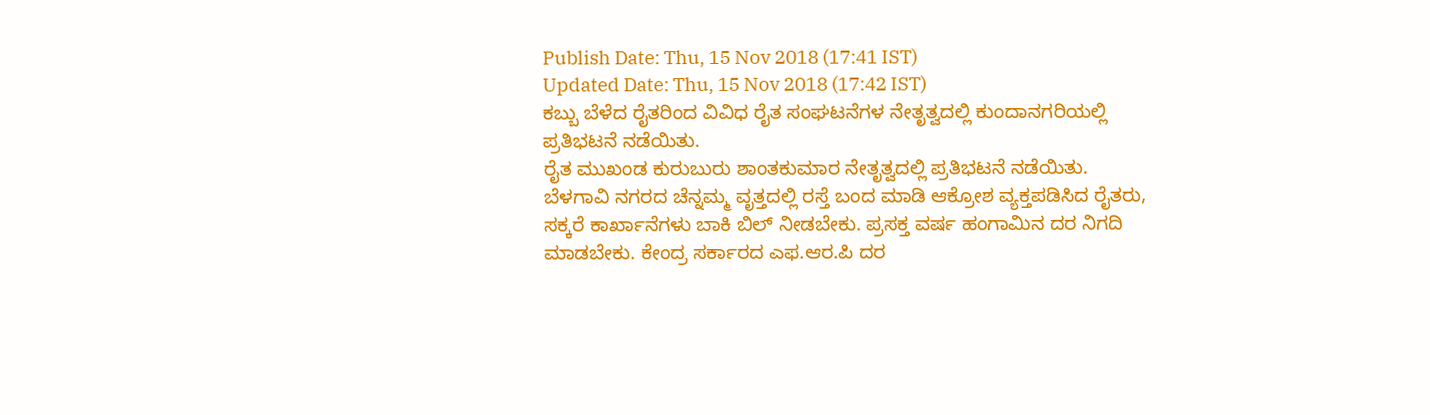Publish Date: Thu, 15 Nov 2018 (17:41 IST)
Updated Date: Thu, 15 Nov 2018 (17:42 IST)
ಕಬ್ಬು ಬೆಳೆದ ರೈತರಿಂದ ವಿವಿಧ ರೈತ ಸಂಘಟನೆಗಳ ನೇತೃತ್ವದಲ್ಲಿ ಕುಂದಾನಗರಿಯಲ್ಲಿ ಪ್ರತಿಭಟನೆ ನಡೆಯಿತು.
ರೈತ ಮುಖಂಡ ಕುರುಬುರು ಶಾಂತಕುಮಾರ ನೇತೃತ್ವದಲ್ಲಿ ಪ್ರತಿಭಟನೆ ನಡೆಯಿತು.
ಬೆಳಗಾವಿ ನಗರದ ಚೆನ್ನಮ್ಮ ವೃತ್ತದಲ್ಲಿ ರಸ್ತೆ ಬಂದ ಮಾಡಿ ಆಕ್ರೋಶ ವ್ಯಕ್ತಪಡಿಸಿದ ರೈತರು, ಸಕ್ಕರೆ ಕಾರ್ಖಾನೆಗಳು ಬಾಕಿ ಬಿಲ್ ನೀಡಬೇಕು. ಪ್ರಸಕ್ತ ವರ್ಷ ಹಂಗಾಮಿನ ದರ ನಿಗದಿ ಮಾಡಬೇಕು. ಕೇಂದ್ರ ಸರ್ಕಾರದ ಎಫ.ಆರ.ಪಿ ದರ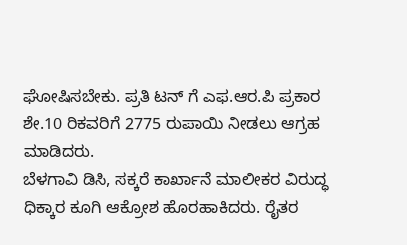ಘೋಷಿಸಬೇಕು. ಪ್ರತಿ ಟನ್ ಗೆ ಎಫ.ಆರ.ಪಿ ಪ್ರಕಾರ ಶೇ.10 ರಿಕವರಿಗೆ 2775 ರುಪಾಯಿ ನೀಡಲು ಆಗ್ರಹ ಮಾಡಿದರು.
ಬೆಳಗಾವಿ ಡಿಸಿ, ಸಕ್ಕರೆ ಕಾರ್ಖಾನೆ ಮಾಲೀಕರ ವಿರುದ್ಧ ಧಿಕ್ಕಾರ ಕೂಗಿ ಆಕ್ರೋಶ ಹೊರಹಾಕಿದರು. ರೈತರ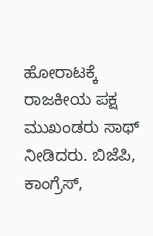ಹೋರಾಟಕ್ಕೆ ರಾಜಕೀಯ ಪಕ್ಷ ಮುಖಂಡರು ಸಾಥ್ ನೀಡಿದರು. ಬಿಜೆಪಿ, ಕಾಂಗ್ರೆಸ್,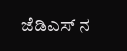ಜೆಡಿಎಸ್ ನ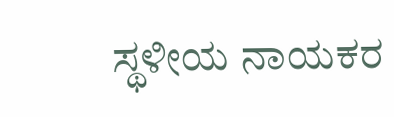ಸ್ಥಳೀಯ ನಾಯಕರ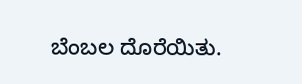ಬೆಂಬಲ ದೊರೆಯಿತು.